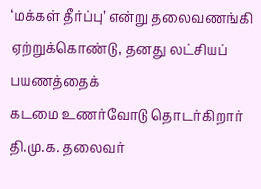‘மக்கள் தீர்ப்பு’ என்று தலைவணங்கி ஏற்றுக்கொண்டு, தனது லட்சியப் பயணத்தைக்
கடமை உணர்வோடு தொடர்கிறார் தி.மு.க. தலைவர்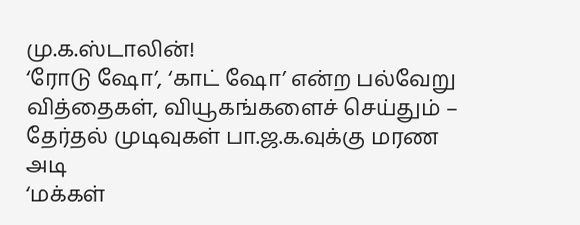மு.க.ஸ்டாலின்!
‘ரோடு ஷோ’, ‘காட் ஷோ’ என்ற பல்வேறு வித்தைகள், வியூகங்களைச் செய்தும் – தேர்தல் முடிவுகள் பா.ஜ.க.வுக்கு மரண அடி
‘மக்கள்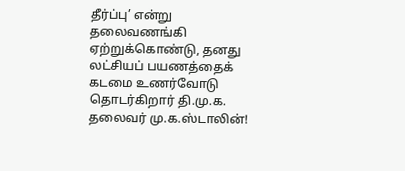தீர்ப்பு’ என்று தலைவணங்கி ஏற்றுக்கொண்டு, தனது லட்சியப் பயணத்தைக் கடமை உணர்வோடு தொடர்கிறார் தி.மு.க. தலைவர் மு.க.ஸ்டாலின்!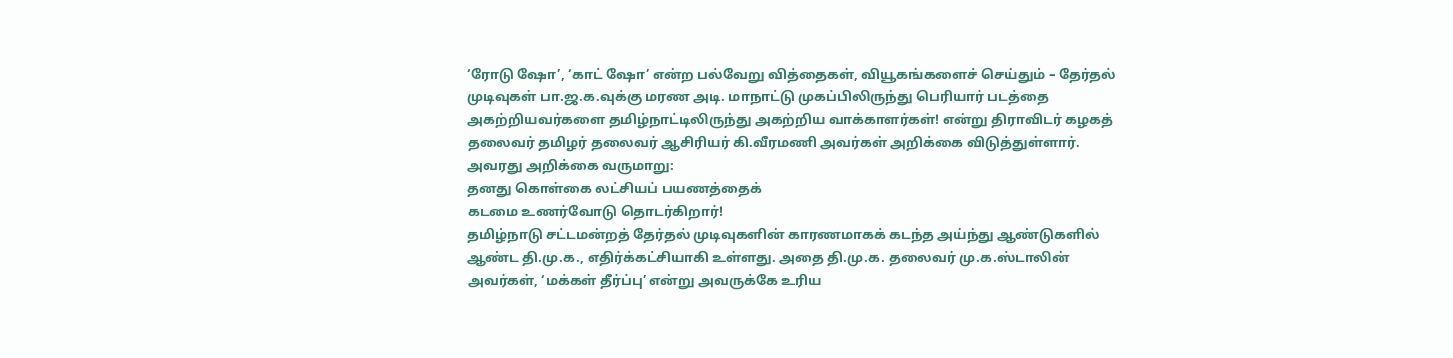‘ரோடு ஷோ’, ‘காட் ஷோ’ என்ற பல்வேறு வித்தைகள், வியூகங்களைச் செய்தும் – தேர்தல் முடிவுகள் பா.ஜ.க.வுக்கு மரண அடி. மாநாட்டு முகப்பிலிருந்து பெரியார் படத்தை அகற்றியவர்களை தமிழ்நாட்டிலிருந்து அகற்றிய வாக்காளர்கள்! என்று திராவிடர் கழகத் தலைவர் தமிழர் தலைவர் ஆசிரியர் கி.வீரமணி அவர்கள் அறிக்கை விடுத்துள்ளார்.
அவரது அறிக்கை வருமாறு:
தனது கொள்கை லட்சியப் பயணத்தைக்
கடமை உணர்வோடு தொடர்கிறார்!
தமிழ்நாடு சட்டமன்றத் தேர்தல் முடிவுகளின் காரணமாகக் கடந்த அய்ந்து ஆண்டுகளில் ஆண்ட தி.மு.க., எதிர்க்கட்சியாகி உள்ளது. அதை தி.மு.க. தலைவர் மு.க.ஸ்டாலின் அவர்கள், ‘மக்கள் தீர்ப்பு’ என்று அவருக்கே உரிய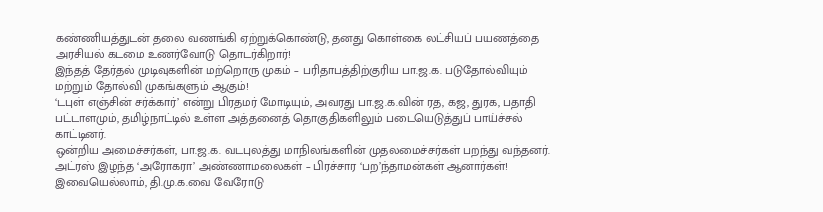கண்ணியத்துடன் தலை வணங்கி ஏற்றுக்கொண்டு, தனது கொள்கை லட்சியப் பயணத்தை அரசியல் கடமை உணர்வோடு தொடர்கிறார்!
இந்தத் தேர்தல் முடிவுகளின் மற்றொரு முகம் – பரிதாபத்திற்குரிய பா.ஜ.க. படுதோல்வியும் மற்றும் தோல்வி முகங்களும் ஆகும்!
‘டபுள் எஞ்சின் சர்க்கார்’ என்று பிரதமர் மோடியும், அவரது பா.ஜ.க.வின் ரத, கஜ, துரக, பதாதி பட்டாளமும், தமிழ்நாட்டில் உள்ள அத்தனைத் தொகுதிகளிலும் படையெடுத்துப் பாய்ச்சல் காட்டினர்.
ஒன்றிய அமைச்சர்கள், பா.ஜ.க. வடபுலத்து மாநிலங்களின் முதலமைச்சர்கள் பறந்து வந்தனர். அட்ரஸ் இழந்த ‘அரோகரா’ அண்ணாமலைகள் – பிரச்சார ‘பற’ந்தாமன்கள் ஆனார்கள்!
இவையெல்லாம், தி.மு.க.வை வேரோடு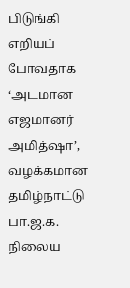பிடுங்கி எறியப் போவதாக ‘அடமான எஜமானர் அமித்ஷா’, வழக்கமான தமிழ்நாட்டு பா.ஜ.க. நிலைய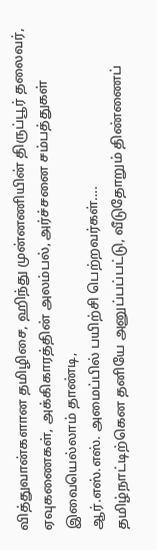வித்துவான்களான தமிழிசை, ஹிந்து முன்னணியின் திருப்பூர் தலைவர், ஏவுகணைகள், அக்கிகாரத்தின் அலம்பல், அர்ச்சனை சம்பத்துகள் இவையெல்லாம் தாண்டி,
ஆர்.எஸ்.எஸ். அமைப்பில் பயிற்சி பெற்றவர்கள்….
தமிழ்நாட்டிற்கென தனியே அனுப்பப்பட்டு, வீடுதோறும் திண்ணைப்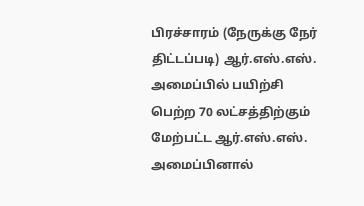பிரச்சாரம் (நேருக்கு நேர் திட்டப்படி) ஆர்.எஸ்.எஸ். அமைப்பில் பயிற்சி பெற்ற 70 லட்சத்திற்கும் மேற்பட்ட ஆர்.எஸ்.எஸ். அமைப்பினால்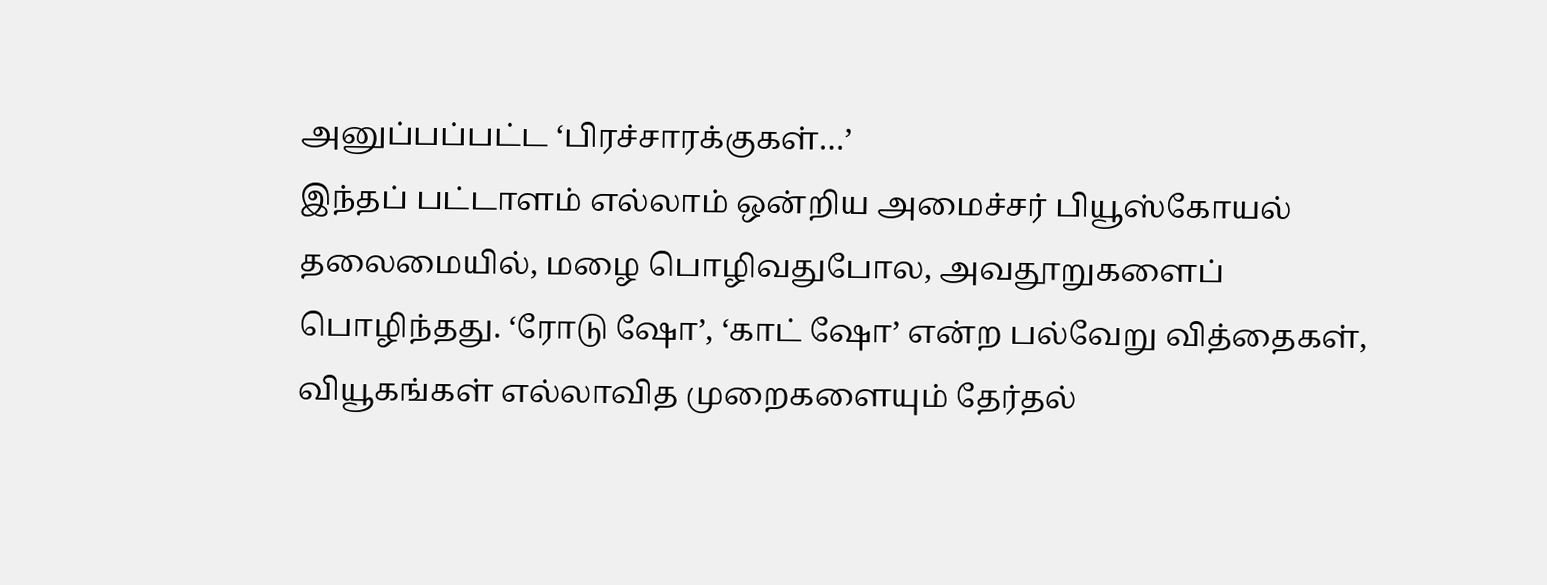அனுப்பப்பட்ட ‘பிரச்சாரக்குகள்…’
இந்தப் பட்டாளம் எல்லாம் ஒன்றிய அமைச்சர் பியூஸ்கோயல் தலைமையில், மழை பொழிவதுபோல, அவதூறுகளைப் பொழிந்தது. ‘ரோடு ஷோ’, ‘காட் ஷோ’ என்ற பல்வேறு வித்தைகள், வியூகங்கள் எல்லாவித முறைகளையும் தேர்தல்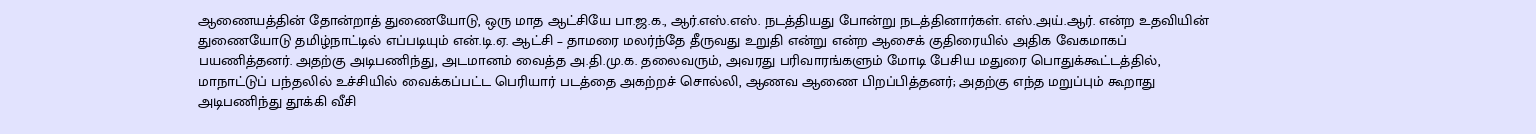ஆணையத்தின் தோன்றாத் துணையோடு, ஒரு மாத ஆட்சியே பா.ஜ.க., ஆர்.எஸ்.எஸ். நடத்தியது போன்று நடத்தினார்கள். எஸ்.அய்.ஆர். என்ற உதவியின் துணையோடு தமிழ்நாட்டில் எப்படியும் என்.டி.ஏ. ஆட்சி – தாமரை மலர்ந்தே தீருவது உறுதி என்று என்ற ஆசைக் குதிரையில் அதிக வேகமாகப் பயணித்தனர். அதற்கு அடிபணிந்து, அடமானம் வைத்த அ.தி.மு.க. தலைவரும், அவரது பரிவாரங்களும் மோடி பேசிய மதுரை பொதுக்கூட்டத்தில், மாநாட்டுப் பந்தலில் உச்சியில் வைக்கப்பட்ட பெரியார் படத்தை அகற்றச் சொல்லி, ஆணவ ஆணை பிறப்பித்தனர்; அதற்கு எந்த மறுப்பும் கூறாது அடிபணிந்து தூக்கி வீசி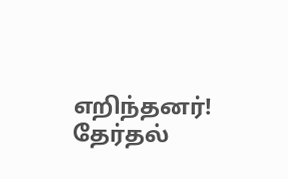எறிந்தனர்!
தேர்தல்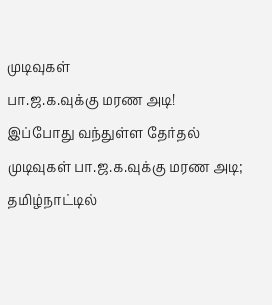முடிவுகள்
பா.ஜ.க.வுக்கு மரண அடி!
இப்போது வந்துள்ள தேர்தல் முடிவுகள் பா.ஜ.க.வுக்கு மரண அடி; தமிழ்நாட்டில்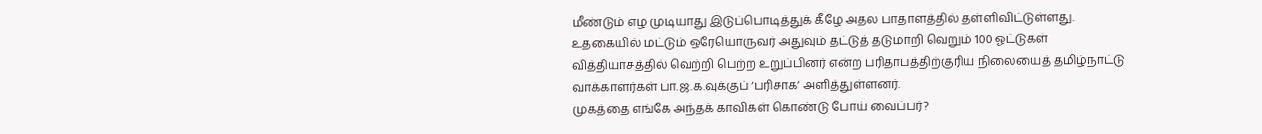மீண்டும் எழ முடியாது இடுப்பொடித்துக் கீழே அதல பாதாளத்தில் தள்ளிவிட்டுள்ளது.
உதகையில் மட்டும் ஒரேயொருவர் அதுவும் தட்டுத் தடுமாறி வெறும் 100 ஓட்டுகள் வித்தியாசத்தில் வெற்றி பெற்ற உறுப்பினர் என்ற பரிதாபத்திற்குரிய நிலையைத் தமிழ்நாட்டு வாக்காளர்கள் பா.ஜ.க.வுக்குப் ‘பரிசாக’ அளித்துள்ளனர்.
முகத்தை எங்கே அந்தக் காவிகள் கொண்டு போய் வைப்பர்?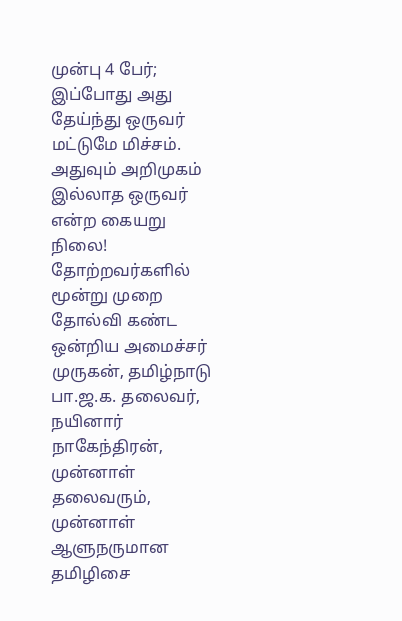முன்பு 4 பேர்; இப்போது அது தேய்ந்து ஒருவர் மட்டுமே மிச்சம். அதுவும் அறிமுகம் இல்லாத ஒருவர் என்ற கையறு நிலை!
தோற்றவர்களில் மூன்று முறை தோல்வி கண்ட ஒன்றிய அமைச்சர் முருகன், தமிழ்நாடு பா.ஜ.க. தலைவர், நயினார் நாகேந்திரன், முன்னாள் தலைவரும், முன்னாள் ஆளுநருமான தமிழிசை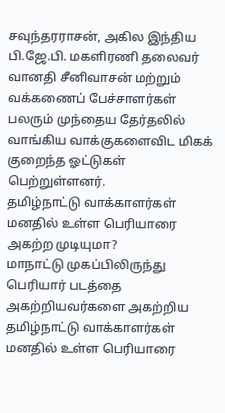சவுந்தரராசன், அகில இந்திய பி.ஜே.பி. மகளிரணி தலைவர் வானதி சீனிவாசன் மற்றும் வக்கணைப் பேச்சாளர்கள் பலரும் முந்தைய தேர்தலில் வாங்கிய வாக்குகளைவிட மிகக் குறைந்த ஓட்டுகள் பெற்றுள்ளனர்.
தமிழ்நாட்டு வாக்காளர்கள் மனதில் உள்ள பெரியாரை அகற்ற முடியுமா?
மாநாட்டு முகப்பிலிருந்து பெரியார் படத்தை அகற்றியவர்களை அகற்றிய தமிழ்நாட்டு வாக்காளர்கள் மனதில் உள்ள பெரியாரை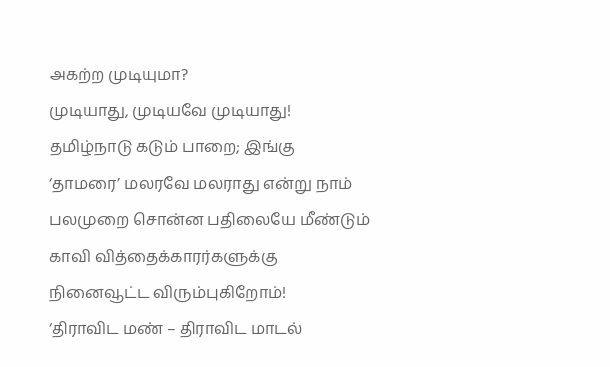அகற்ற முடியுமா?
முடியாது, முடியவே முடியாது!
தமிழ்நாடு கடும் பாறை; இங்கு ‘தாமரை’ மலரவே மலராது என்று நாம் பலமுறை சொன்ன பதிலையே மீண்டும் காவி வித்தைக்காரர்களுக்கு நினைவூட்ட விரும்புகிறோம்!
‘திராவிட மண் – திராவிட மாடல்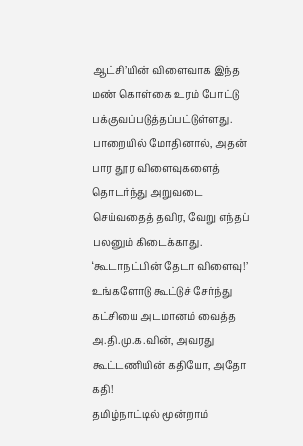ஆட்சி’யின் விளைவாக இந்த மண் கொள்கை உரம் போட்டு பக்குவப்படுத்தப்பட்டுள்ளது. பாறையில் மோதினால், அதன் பார தூர விளைவுகளைத் தொடர்ந்து அறுவடை செய்வதைத் தவிர, வேறு எந்தப் பலனும் கிடைக்காது.
‘கூடாநட்பின் தேடா விளைவு!’
உங்களோடு கூட்டுச் சேர்ந்து கட்சியை அடமானம் வைத்த அ.தி.மு.க.வின், அவரது கூட்டணியின் கதியோ, அதோ கதி!
தமிழ்நாட்டில் மூன்றாம்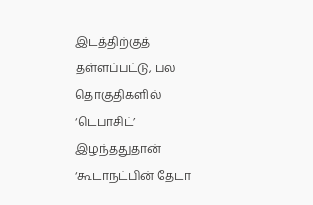இடத்திற்குத் தள்ளப்பட்டு, பல தொகுதிகளில் ‘டெபாசிட்’ இழந்ததுதான் ‘கூடாநட்பின் தேடா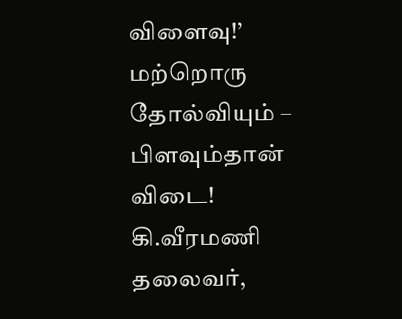விளைவு!’
மற்றொரு தோல்வியும் – பிளவும்தான் விடை!
கி.வீரமணி
தலைவர்,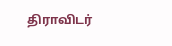திராவிடர்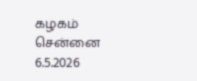கழகம்
சென்னை
6.5.2026